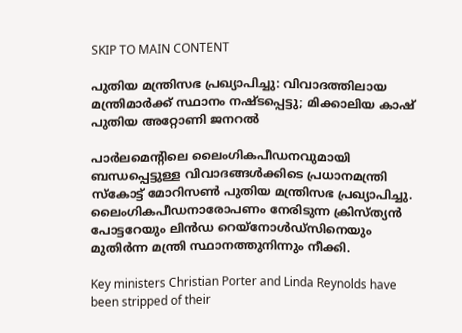SKIP TO MAIN CONTENT

പുതിയ മന്ത്രിസഭ പ്രഖ്യാപിച്ചു: വിവാദത്തിലായ മന്ത്രിമാർക്ക് സ്ഥാനം നഷ്ടപ്പെട്ടു; മിക്കാലിയ കാഷ് പുതിയ അറ്റോണി ജനറൽ

പാർലമെന്റിലെ ലൈംഗികപീഡനവുമായി ബന്ധപ്പെട്ടുള്ള വിവാദങ്ങൾക്കിടെ പ്രധാനമന്ത്രി സ്കോട്ട് മോറിസൺ പുതിയ മന്ത്രിസഭ പ്രഖ്യാപിച്ചു. ലൈംഗികപീഡനാരോപണം നേരിടുന്ന ക്രിസ്ത്യൻ പോട്ടറേയും ലിൻഡ റെയ്‌നോൾഡ്‌സിനെയും മുതിർന്ന മന്ത്രി സ്ഥാനത്തുനിന്നും നീക്കി.

Key ministers Christian Porter and Linda Reynolds have been stripped of their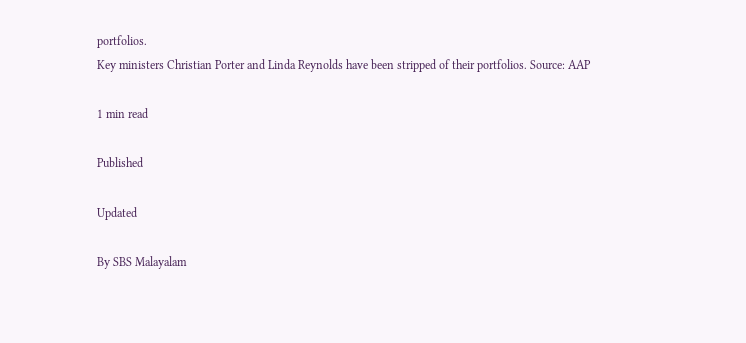portfolios.
Key ministers Christian Porter and Linda Reynolds have been stripped of their portfolios. Source: AAP

1 min read

Published

Updated

By SBS Malayalam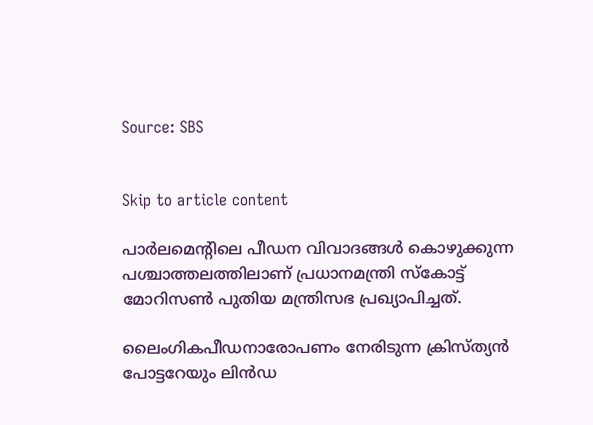Source: SBS


Skip to article content

പാർലമെന്റിലെ പീഡന വിവാദങ്ങൾ കൊഴുക്കുന്ന പശ്ചാത്തലത്തിലാണ് പ്രധാനമന്ത്രി സ്കോട്ട് മോറിസൺ പുതിയ മന്ത്രിസഭ പ്രഖ്യാപിച്ചത്.

ലൈംഗികപീഡനാരോപണം നേരിടുന്ന ക്രിസ്ത്യൻ പോട്ടറേയും ലിൻഡ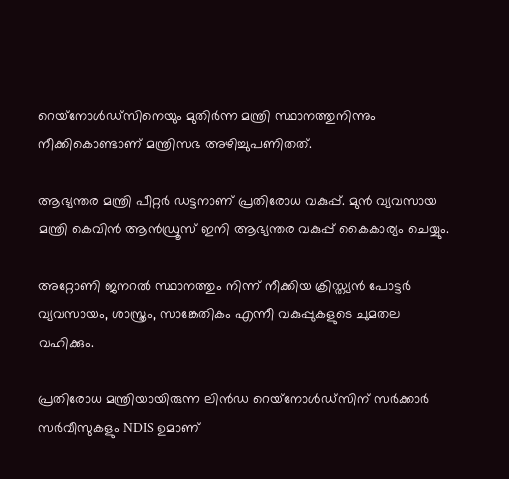റെയ്‌നോൾഡ്‌സിനെയും മുതിർന്ന മന്ത്രി സ്ഥാനത്തുനിന്നും നീക്കികൊണ്ടാണ് മന്ത്രിസഭ അഴിച്ചുപണിതത്.

ആഭ്യന്തര മന്ത്രി പീറ്റർ ഡട്ടനാണ് പ്രതിരോധ വകുപ്പ്. മുൻ വ്യവസായ മന്ത്രി കെവിൻ ആൻഡ്രൂസ് ഇനി ആഭ്യന്തര വകുപ്പ് കൈകാര്യം ചെയ്യും.

അറ്റോണി ജനറൽ സ്ഥാനത്തും നിന്ന് നീക്കിയ ക്രിസ്ത്യൻ പോട്ടർ വ്യവസായം, ശാസ്ത്രം, സാങ്കേതികം എന്നീ വകുപ്പുകളുടെ ചുമതല വഹിക്കും.

പ്രതിരോധ മന്ത്രിയായിരുന്ന ലിൻഡ റെയ്‌നോൾഡ്‌സിന് സർക്കാർ സർവീസുകളും NDIS ഉമാണ്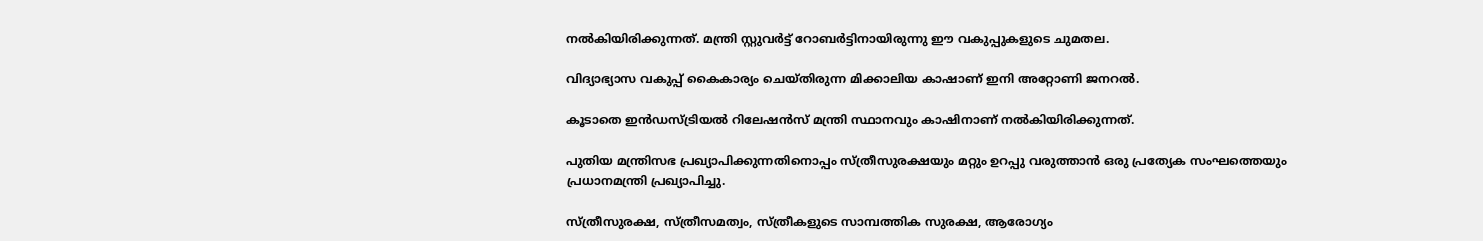നൽകിയിരിക്കുന്നത്. മന്ത്രി സ്റ്റുവർട്ട് റോബർട്ടിനായിരുന്നു ഈ വകുപ്പുകളുടെ ചുമതല.

വിദ്യാഭ്യാസ വകുപ്പ് കൈകാര്യം ചെയ്തിരുന്ന മിക്കാലിയ കാഷാണ് ഇനി അറ്റോണി ജനറൽ.

കൂടാതെ ഇൻഡസ്ട്രിയൽ റിലേഷൻസ് മന്ത്രി സ്ഥാനവും കാഷിനാണ് നൽകിയിരിക്കുന്നത്.

പുതിയ മന്ത്രിസഭ പ്രഖ്യാപിക്കുന്നതിനൊപ്പം സ്ത്രീസുരക്ഷയും മറ്റും ഉറപ്പു വരുത്താൻ ഒരു പ്രത്യേക സംഘത്തെയും പ്രധാനമന്ത്രി പ്രഖ്യാപിച്ചു.

സ്ത്രീസുരക്ഷ, സ്ത്രീസമത്വം, സ്ത്രീകളുടെ സാമ്പത്തിക സുരക്ഷ, ആരോഗ്യം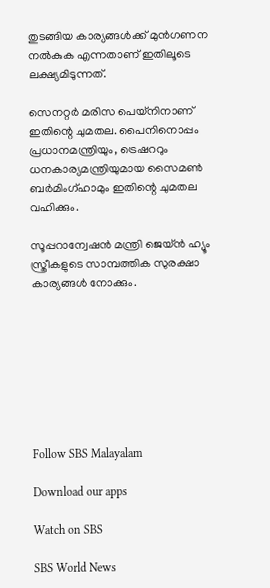തുടങ്ങിയ കാര്യങ്ങൾക്ക് മുൻഗണന നൽകുക എന്നതാണ് ഇതിലൂടെ ലക്ഷ്യമിടുന്നത്.

സെനറ്റർ മരിസ പെയ്‌നിനാണ് ഇതിന്റെ ചുമതല. പൈനിനൊപ്പം പ്രധാനമന്ത്രിയും, ട്രെഷററും ധനകാര്യമന്ത്രിയുമായ സൈമൺ ബർമിംഗ്ഹാമും ഇതിന്റെ ചുമതല വഹിക്കും.

സൂപ്പറാന്വേഷൻ മന്ത്രി ജെയ്ൻ ഹ്യൂം സ്ത്രീകളുടെ സാമ്പത്തിക സുരക്ഷാ കാര്യങ്ങൾ നോക്കും.








Follow SBS Malayalam

Download our apps

Watch on SBS

SBS World News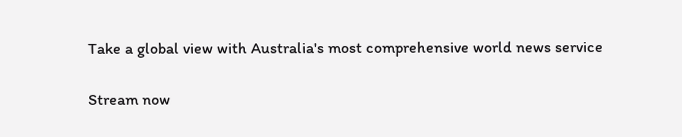Take a global view with Australia's most comprehensive world news service

Stream now